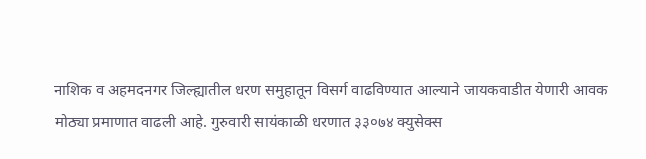नाशिक व अहमदनगर जिल्ह्यातील धरण समुहातून विसर्ग वाढविण्यात आल्याने जायकवाडीत येणारी आवक मोठ्या प्रमाणात वाढली आहे. गुरुवारी सायंकाळी धरणात ३३०७४ क्युसेक्स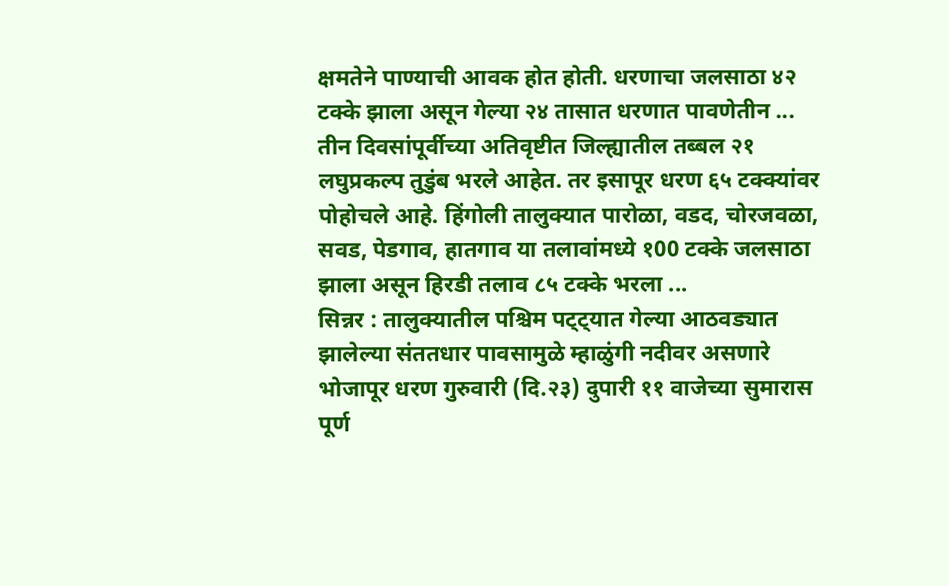क्षमतेने पाण्याची आवक होत होती. धरणाचा जलसाठा ४२ टक्के झाला असून गेल्या २४ तासात धरणात पावणेतीन ...
तीन दिवसांपूर्वीच्या अतिवृष्टीत जिल्ह्यातील तब्बल २१ लघुप्रकल्प तुडुंब भरले आहेत. तर इसापूर धरण ६५ टक्क्यांवर पोहोचले आहे. हिंगोली तालुक्यात पारोळा, वडद, चोरजवळा, सवड, पेडगाव, हातगाव या तलावांमध्ये १00 टक्के जलसाठा झाला असून हिरडी तलाव ८५ टक्के भरला ...
सिन्नर : तालुक्यातील पश्चिम पट्ट्यात गेल्या आठवड्यात झालेल्या संततधार पावसामुळे म्हाळुंगी नदीवर असणारे भोजापूर धरण गुरुवारी (दि.२३) दुपारी ११ वाजेच्या सुमारास पूर्ण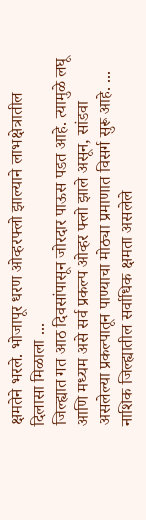क्षमतेने भरले. भोजापूर धरण ओव्हरफ्लो झाल्याने लाभक्षेत्रातील दिलासा मिळाला ...
जिल्ह्यात गत आठ दिवसांपासून जोरदार पाऊस पडत आहे. त्यामुळे लघू आणि मध्यम असे सर्व प्रकल्प ओव्हर फ्लो झाले असून, सांडवा असलेल्या प्रकल्पातून पाण्याचा मोठ्या प्रमाणात विसर्ग सुरू आहे. ...
नाशिक जिल्ह्यातील सर्वाधिक क्षमता असलेले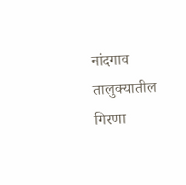नांदगाव तालुक्यातील गिरणा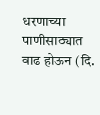धरणाच्या पाणीसाठ्यात वाढ होऊन (दि.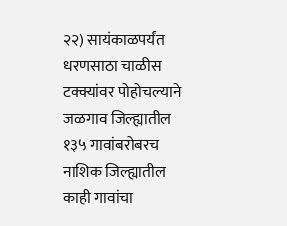२२) सायंकाळपर्यंत धरणसाठा चाळीस टक्क्यांवर पोहोचल्याने जळगाव जिल्ह्यातील १३५ गावांबरोबरच नाशिक जिल्ह्यातील काही गावांचा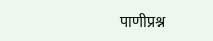पाणीप्रश्न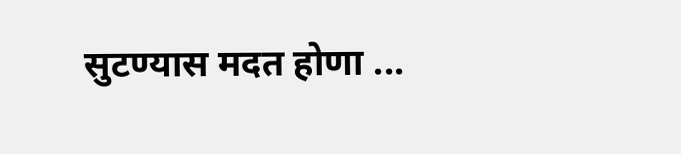सुटण्यास मदत होणा ...